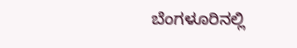ಬೆಂಗಳೂರಿನಲ್ಲಿ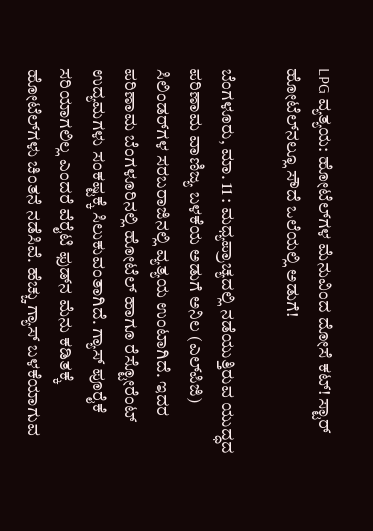LPG ವ್ಯತ್ಯಯ: ಹೋಟೆಲ್‌ಗಳ ಮೆನುವಿಂದ ದೋಸೆ ಕಟ್! ಸ್ಟಾರ್‌ ಹೋಟೆಲ್‌ನಲ್ಲೂ ಸೌದೆ ಒಲೆಯಲ್ಲಿ ಅಡುಗೆ!

ಬೆಂಗಳೂರು, ಮಾ. 11 : ಮಧ್ಯಪ್ರಾಚ್ಯದಲ್ಲಿ ನಡೆಯುತ್ತಿರುವ ಯುದ್ಧದ ಪರಿಣಾಮ ವಾಣಿಜ್ಯ ಬಳಕೆಯ ಅಡುಗೆ ಅನಿಲ (ಎಲ್‌ಪಿಜಿ) ಸಿಲಿಂಡರ್‌ಗಳ ಸರಬರಾಜಿನಲ್ಲಿ ವ್ಯತ್ಯಯ ಉಂಟಾಗಿದೆ. ಇದರ ಪರಿಣಾಮ ಬೆಂಗಳೂರಿನಲ್ಲಿ ಹೋಟೆಲ್‌ ಹಾಗೂ ರೆಸ್ಟೋರೆಂಟ್‌ ಉದ್ಯಮಗಳು ಸಂಕಷ್ಟಕ್ಕೆ ಸಿಲುಕುವಂತಾಗಿದೆ. ಗ್ಯಾಸ್‌ ಪೂರೈಕೆ ಸರಿಯಾಗಲಿಲ್ಲ ಎಂದರೆ ವೆರೈಟಿ ಫುಡ್‌ನ ಮೆನು ಕಡಿತಕ್ಕೆ ಹೋಟೆಲ್‌ಗಳು ಚಿಂತನೆ ನಡೆಸಿವೆ. ಹೆಚ್ಚು ಗ್ಯಾಸ್‌ ಬಳಕೆಯಾಗುವ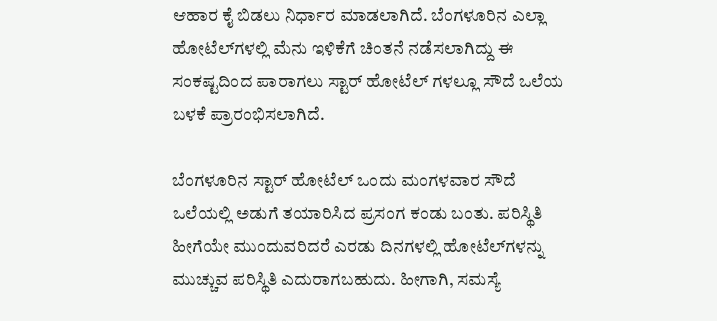ಆಹಾರ ಕೈ ಬಿಡಲು ನಿರ್ಧಾರ ಮಾಡಲಾಗಿದೆ. ಬೆಂಗಳೂರಿನ ಎಲ್ಲಾ ಹೋಟೆಲ್‌ಗಳಲ್ಲಿ ಮೆನು ಇಳಿಕೆಗೆ ಚಿಂತನೆ ನಡೆಸಲಾಗಿದ್ದು ಈ ಸಂಕಷ್ಟದಿಂದ ಪಾರಾಗಲು ಸ್ಟಾರ್ ಹೋಟೆಲ್ ಗಳಲ್ಲೂ ಸೌದೆ ಒಲೆಯ ಬಳಕೆ ಪ್ರಾರಂಭಿಸಲಾಗಿದೆ.

ಬೆಂಗಳೂರಿನ ಸ್ಟಾರ್‌ ಹೋಟೆಲ್‌ ಒಂದು ಮಂಗಳವಾರ ಸೌದೆ ಒಲೆಯಲ್ಲಿ ಅಡುಗೆ ತಯಾರಿಸಿದ ಪ್ರಸಂಗ ಕಂಡು ಬಂತು. ಪರಿಸ್ಥಿತಿ ಹೀಗೆಯೇ ಮುಂದುವರಿದರೆ ಎರಡು ದಿನಗಳಲ್ಲಿ ಹೋಟೆಲ್‌ಗಳನ್ನು ಮುಚ್ಚುವ ಪರಿಸ್ಥಿತಿ ಎದುರಾಗಬಹುದು. ಹೀಗಾಗಿ, ಸಮಸ್ಯೆ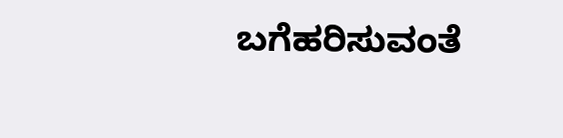ಬಗೆಹರಿಸುವಂತೆ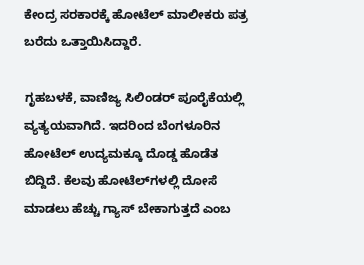ಕೇಂದ್ರ ಸರಕಾರಕ್ಕೆ ಹೋಟೆಲ್‌ ಮಾಲೀಕರು ಪತ್ರ ಬರೆದು ಒತ್ತಾಯಿಸಿದ್ದಾರೆ.

ಗೃಹಬಳಕೆ, ವಾಣಿಜ್ಯ ಸಿಲಿಂಡರ್‌ ಪೂರೈಕೆಯಲ್ಲಿ ವ್ಯತ್ಯಯವಾಗಿದೆ. ಇದರಿಂದ ಬೆಂಗಳೂರಿನ ಹೋಟೆಲ್‌ ಉದ್ಯಮಕ್ಕೂ ದೊಡ್ಡ ಹೊಡೆತ ಬಿದ್ದಿದೆ. ಕೆಲವು ಹೋಟೆಲ್‌ಗಳಲ್ಲಿ ದೋಸೆ ಮಾಡಲು ಹೆಚ್ಚು ಗ್ಯಾಸ್‌ ಬೇಕಾಗುತ್ತದೆ ಎಂಬ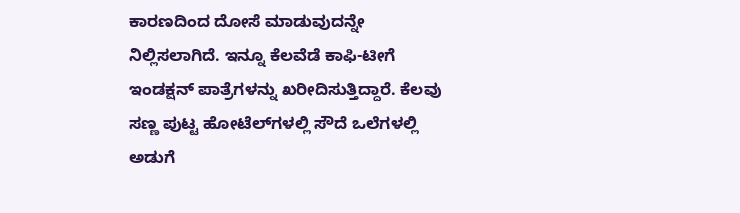ಕಾರಣದಿಂದ ದೋಸೆ ಮಾಡುವುದನ್ನೇ ನಿಲ್ಲಿಸಲಾಗಿದೆ. ಇನ್ನೂ ಕೆಲವೆಡೆ ಕಾಫಿ-ಟೀಗೆ ಇಂಡಕ್ಷನ್‌ ಪಾತ್ರೆಗಳನ್ನು ಖರೀದಿಸುತ್ತಿದ್ದಾರೆ. ಕೆಲವು ಸಣ್ಣ ಪುಟ್ಟ ಹೋಟೆಲ್‌ಗಳಲ್ಲಿ ಸೌದೆ ಒಲೆಗಳಲ್ಲಿ ಅಡುಗೆ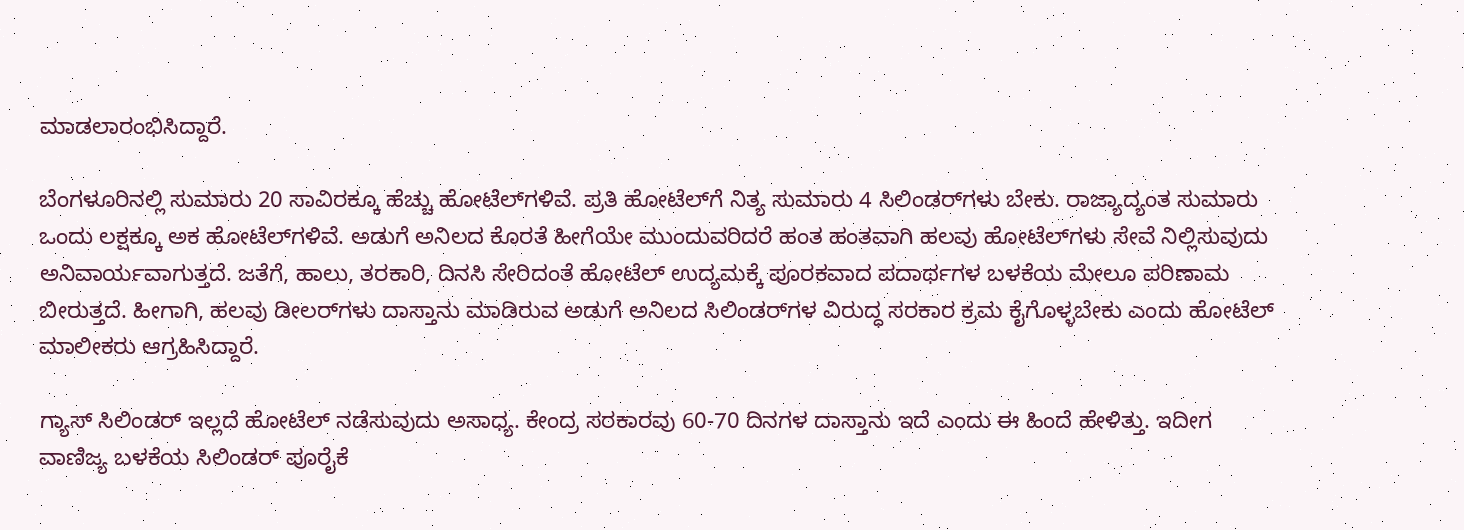ಮಾಡಲಾರಂಭಿಸಿದ್ದಾರೆ.

ಬೆಂಗಳೂರಿನಲ್ಲಿ ಸುಮಾರು 20 ಸಾವಿರಕ್ಕೂ ಹೆಚ್ಚು ಹೋಟೆಲ್‌ಗಳಿವೆ. ಪ್ರತಿ ಹೋಟೆಲ್‌ಗೆ ನಿತ್ಯ ಸುಮಾರು 4 ಸಿಲಿಂಡರ್‌ಗಳು ಬೇಕು. ರಾಜ್ಯಾದ್ಯಂತ ಸುಮಾರು ಒಂದು ಲಕ್ಷಕ್ಕೂ ಅಕ ಹೋಟೆಲ್‌ಗಳಿವೆ. ಅಡುಗೆ ಅನಿಲದ ಕೊರತೆ ಹೀಗೆಯೇ ಮುಂದುವರಿದರೆ ಹಂತ ಹಂತವಾಗಿ ಹಲವು ಹೋಟೆಲ್‌ಗಳು ಸೇವೆ ನಿಲ್ಲಿಸುವುದು ಅನಿವಾರ್ಯವಾಗುತ್ತದೆ. ಜತೆಗೆ, ಹಾಲು, ತರಕಾರಿ, ದಿನಸಿ ಸೇರಿದಂತೆ ಹೋಟೆಲ್‌ ಉದ್ಯಮಕ್ಕೆ ಪೂರಕವಾದ ಪದಾರ್ಥಗಳ ಬಳಕೆಯ ಮೇಲೂ ಪರಿಣಾಮ ಬೀರುತ್ತದೆ. ಹೀಗಾಗಿ, ಹಲವು ಡೀಲರ್‌ಗಳು ದಾಸ್ತಾನು ಮಾಡಿರುವ ಅಡುಗೆ ಅನಿಲದ ಸಿಲಿಂಡರ್‌ಗಳ ವಿರುದ್ಧ ಸರಕಾರ ಕ್ರಮ ಕೈಗೊಳ್ಳಬೇಕು ಎಂದು ಹೋಟೆಲ್‌ ಮಾಲೀಕರು ಆಗ್ರಹಿಸಿದ್ದಾರೆ.

ಗ್ಯಾಸ್‌ ಸಿಲಿಂಡರ್‌ ಇಲ್ಲದೆ ಹೋಟೆಲ್‌ ನಡೆಸುವುದು ಅಸಾಧ್ಯ. ಕೇಂದ್ರ ಸರಕಾರವು 60-70 ದಿನಗಳ ದಾಸ್ತಾನು ಇದೆ ಎಂದು ಈ ಹಿಂದೆ ಹೇಳಿತ್ತು. ಇದೀಗ ವಾಣಿಜ್ಯ ಬಳಕೆಯ ಸಿಲಿಂಡರ್‌ ಪೂರೈಕೆ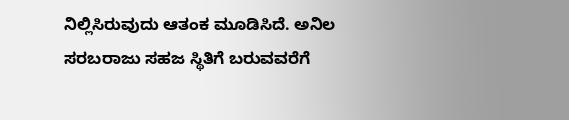ನಿಲ್ಲಿಸಿರುವುದು ಆತಂಕ ಮೂಡಿಸಿದೆ. ಅನಿಲ ಸರಬರಾಜು ಸಹಜ ಸ್ಥಿತಿಗೆ ಬರುವವರೆಗೆ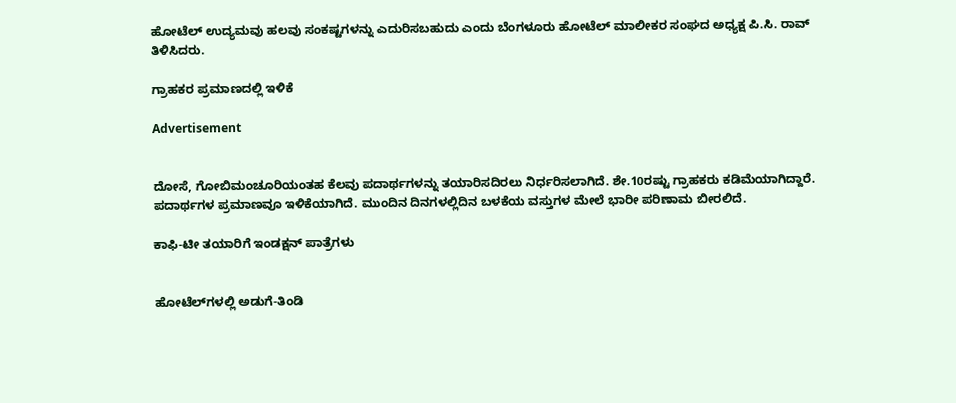ಹೋಟೆಲ್‌ ಉದ್ಯಮವು ಹಲವು ಸಂಕಷ್ಟಗಳನ್ನು ಎದುರಿಸಬಹುದು ಎಂದು ಬೆಂಗಳೂರು ಹೋಟೆಲ್‌ ಮಾಲೀಕರ ಸಂಘದ ಅಧ್ಯಕ್ಷ ಪಿ.ಸಿ. ರಾವ್‌ ತಿಳಿಸಿದರು.

ಗ್ರಾಹಕರ ಪ್ರಮಾಣದಲ್ಲಿ ಇಳಿಕೆ

Advertisement


ದೋಸೆ, ಗೋಬಿಮಂಚೂರಿಯಂತಹ ಕೆಲವು ಪದಾರ್ಥಗಳನ್ನು ತಯಾರಿಸದಿರಲು ನಿರ್ಧರಿಸಲಾಗಿದೆ. ಶೇ.10ರಷ್ಟು ಗ್ರಾಹಕರು ಕಡಿಮೆಯಾಗಿದ್ದಾರೆ. ಪದಾರ್ಥಗಳ ಪ್ರಮಾಣವೂ ಇಳಿಕೆಯಾಗಿದೆ. ಮುಂದಿನ ದಿನಗಳಲ್ಲಿದಿನ ಬಳಕೆಯ ವಸ್ತುಗಳ ಮೇಲೆ ಭಾರೀ ಪರಿಣಾಮ ಬೀರಲಿದೆ.

ಕಾಫಿ-ಟೀ ತಯಾರಿಗೆ ಇಂಡಕ್ಷನ್‌ ಪಾತ್ರೆಗಳು


ಹೋಟೆಲ್‌ಗಳಲ್ಲಿ ಅಡುಗೆ-ತಿಂಡಿ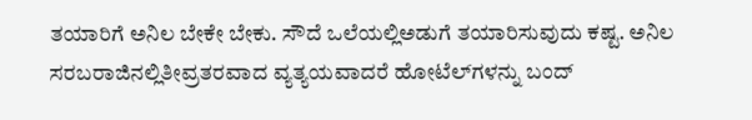ತಯಾರಿಗೆ ಅನಿಲ ಬೇಕೇ ಬೇಕು. ಸೌದೆ ಒಲೆಯಲ್ಲಿಅಡುಗೆ ತಯಾರಿಸುವುದು ಕಷ್ಟ. ಅನಿಲ ಸರಬರಾಜಿನಲ್ಲಿತೀವ್ರತರವಾದ ವ್ಯತ್ಯಯವಾದರೆ ಹೋಟೆಲ್‌ಗಳನ್ನು ಬಂದ್‌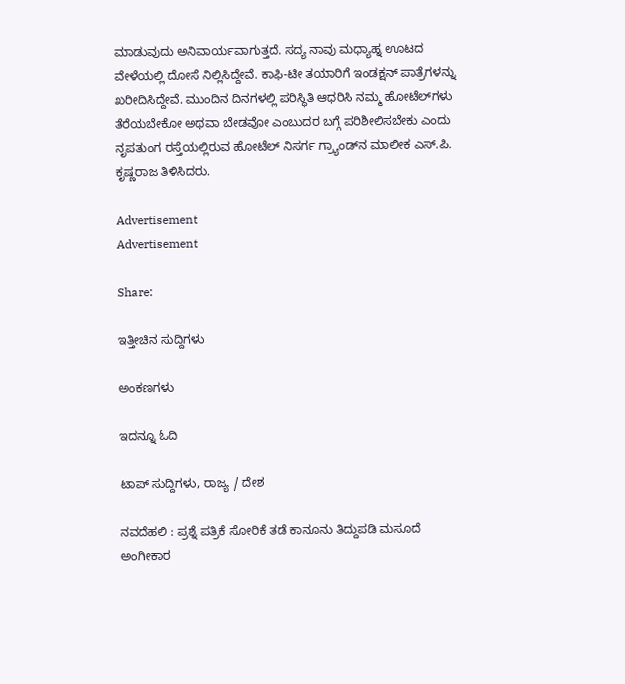ಮಾಡುವುದು ಅನಿವಾರ್ಯವಾಗುತ್ತದೆ. ಸದ್ಯ ನಾವು ಮಧ್ಯಾಹ್ನ ಊಟದ ವೇಳೆಯಲ್ಲಿ ದೋಸೆ ನಿಲ್ಲಿಸಿದ್ದೇವೆ. ಕಾಫಿ-ಟೀ ತಯಾರಿಗೆ ಇಂಡಕ್ಷನ್‌ ಪಾತ್ರೆಗಳನ್ನು ಖರೀದಿಸಿದ್ದೇವೆ. ಮುಂದಿನ ದಿನಗಳಲ್ಲಿ ಪರಿಸ್ಥಿತಿ ಆಧರಿಸಿ ನಮ್ಮ ಹೋಟೆಲ್‌ಗಳು ತೆರೆಯಬೇಕೋ ಅಥವಾ ಬೇಡವೋ ಎಂಬುದರ ಬಗ್ಗೆ ಪರಿಶೀಲಿಸಬೇಕು ಎಂದು ನೃಪತುಂಗ ರಸ್ತೆಯಲ್ಲಿರುವ ಹೋಟೆಲ್‌ ನಿಸರ್ಗ ಗ್ರ್ಯಾಂಡ್‌ನ ಮಾಲೀಕ ಎಸ್‌.ಪಿ. ಕೃಷ್ಣರಾಜ ತಿಳಿಸಿದರು.

Advertisement
Advertisement

Share:

ಇತ್ತೀಚಿನ ಸುದ್ದಿಗಳು

ಅಂಕಣಗಳು

ಇದನ್ನೂ ಓದಿ

ಟಾಪ್ ಸುದ್ದಿಗಳು, ರಾಜ್ಯ / ದೇಶ

ನವದೆಹಲಿ : ಪ್ರಶ್ನೆ ಪತ್ರಿಕೆ ಸೋರಿಕೆ ತಡೆ ಕಾನೂನು ತಿದ್ದುಪಡಿ ಮಸೂದೆ ಅಂಗೀಕಾರ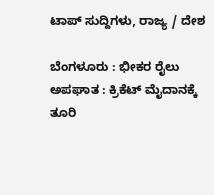ಟಾಪ್ ಸುದ್ದಿಗಳು, ರಾಜ್ಯ / ದೇಶ

ಬೆಂಗಳೂರು : ಭೀಕರ ರೈಲು ಅಪಘಾತ : ಕ್ರಿಕೆಟ್ ಮೈದಾನಕ್ಕೆ ತೂರಿ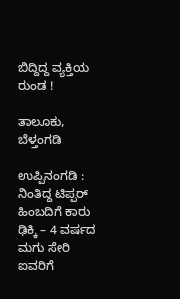ಬಿದ್ದಿದ್ದ ವ್ಯಕ್ತಿಯ ರುಂಡ !

ತಾಲೂಕು, ಬೆಳ್ತಂಗಡಿ

ಉಪ್ಪಿನಂಗಡಿ : ನಿಂತಿದ್ದ ಟಿಪ್ಪರ್ ಹಿಂಬದಿಗೆ ಕಾರು ಢಿಕ್ಕಿ – 4 ವರ್ಷದ ಮಗು ಸೇರಿ ಐವರಿಗೆ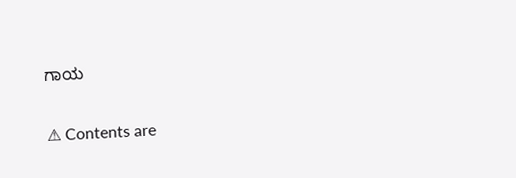ಗಾಯ

⚠ Contents are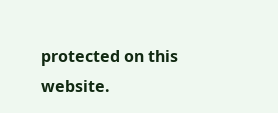protected on this website.